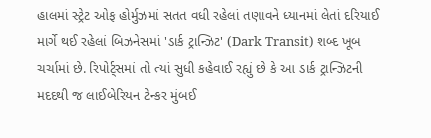હાલમાં સ્ટ્રેટ ઓફ હોર્મુઝમાં સતત વધી રહેલાં તણાવને ધ્યાનમાં લેતાં દરિયાઈ માર્ગે થઈ રહેલાં બિઝનેસમાં 'ડાર્ક ટ્રાન્ઝિટ' (Dark Transit) શબ્દ ખૂબ ચર્ચામાં છે. રિપોર્ટ્સમાં તો ત્યાં સુધી કહેવાઈ રહ્યું છે કે આ ડાર્ક ટ્રાન્ઝિટની મદદથી જ લાઈબેરિયન ટેન્કર મુંબઈ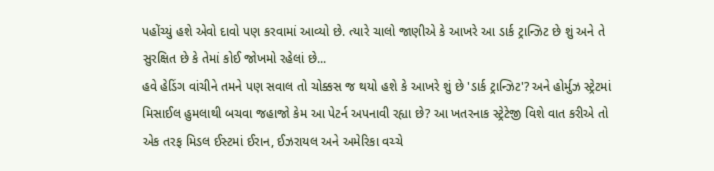પહોંચ્યું હશે એવો દાવો પણ કરવામાં આવ્યો છે. ત્યારે ચાલો જાણીએ કે આખરે આ ડાર્ક ટ્રાન્ઝિટ છે શું અને તે સુરક્ષિત છે કે તેમાં કોઈ જોખમો રહેલાં છે...
હવે હેડિંગ વાંચીને તમને પણ સવાલ તો ચોક્કસ જ થયો હશે કે આખરે શું છે 'ડાર્ક ટ્રાન્ઝિટ'? અને હોર્મુઝ સ્ટ્રેટમાં મિસાઈલ હુમલાથી બચવા જહાજો કેમ આ પેટર્ન અપનાવી રહ્યા છે? આ ખતરનાક સ્ટ્રેટેજી વિશે વાત કરીએ તો એક તરફ મિડલ ઈસ્ટમાં ઈરાન, ઈઝરાયલ અને અમેરિકા વચ્ચે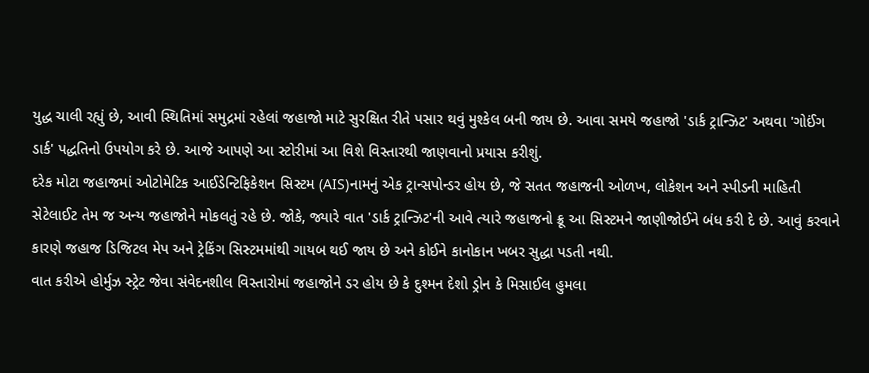યુદ્ધ ચાલી રહ્યું છે, આવી સ્થિતિમાં સમુદ્રમાં રહેલાં જહાજો માટે સુરક્ષિત રીતે પસાર થવું મુશ્કેલ બની જાય છે. આવા સમયે જહાજો 'ડાર્ક ટ્રાન્ઝિટ' અથવા 'ગોઈંગ ડાર્ક' પદ્ધતિનો ઉપયોગ કરે છે. આજે આપણે આ સ્ટોરીમાં આ વિશે વિસ્તારથી જાણવાનો પ્રયાસ કરીશું.
દરેક મોટા જહાજમાં ઓટોમેટિક આઈડેન્ટિફિકેશન સિસ્ટમ (AIS)નામનું એક ટ્રાન્સપોન્ડર હોય છે, જે સતત જહાજની ઓળખ, લોકેશન અને સ્પીડની માહિતી સેટેલાઈટ તેમ જ અન્ય જહાજોને મોકલતું રહે છે. જોકે, જ્યારે વાત 'ડાર્ક ટ્રાન્ઝિટ'ની આવે ત્યારે જહાજનો ક્રૂ આ સિસ્ટમને જાણીજોઈને બંધ કરી દે છે. આવું કરવાને કારણે જહાજ ડિજિટલ મેપ અને ટ્રેકિંગ સિસ્ટમમાંથી ગાયબ થઈ જાય છે અને કોઈને કાનોકાન ખબર સુદ્ધા પડતી નથી.
વાત કરીએ હોર્મુઝ સ્ટ્રેટ જેવા સંવેદનશીલ વિસ્તારોમાં જહાજોને ડર હોય છે કે દુશ્મન દેશો ડ્રોન કે મિસાઈલ હુમલા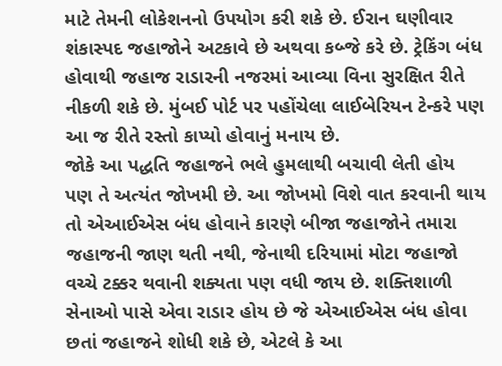માટે તેમની લોકેશનનો ઉપયોગ કરી શકે છે. ઈરાન ઘણીવાર શંકાસ્પદ જહાજોને અટકાવે છે અથવા કબ્જે કરે છે. ટ્રેકિંગ બંધ હોવાથી જહાજ રાડારની નજરમાં આવ્યા વિના સુરક્ષિત રીતે નીકળી શકે છે. મુંબઈ પોર્ટ પર પહોંચેલા લાઈબેરિયન ટેન્કરે પણ આ જ રીતે રસ્તો કાપ્યો હોવાનું મનાય છે.
જોકે આ પદ્ધતિ જહાજને ભલે હુમલાથી બચાવી લેતી હોય પણ તે અત્યંત જોખમી છે. આ જોખમો વિશે વાત કરવાની થાય તો એઆઈએસ બંધ હોવાને કારણે બીજા જહાજોને તમારા જહાજની જાણ થતી નથી, જેનાથી દરિયામાં મોટા જહાજો વચ્ચે ટક્કર થવાની શક્યતા પણ વધી જાય છે. શક્તિશાળી સેનાઓ પાસે એવા રાડાર હોય છે જે એઆઈએસ બંધ હોવા છતાં જહાજને શોધી શકે છે, એટલે કે આ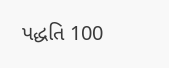પદ્ધતિ 100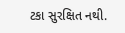ટકા સુરક્ષિત નથી.